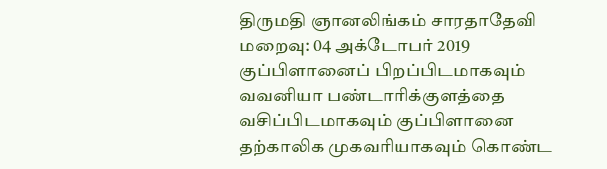திருமதி ஞானலிங்கம் சாரதாதேவி
மறைவு: 04 அக்டோபர் 2019
குப்பிளானைப் பிறப்பிடமாகவும் வவனியா பண்டாரிக்குளத்தை வசிப்பிடமாகவும் குப்பிளானை தற்காலிக முகவரியாகவும் கொண்ட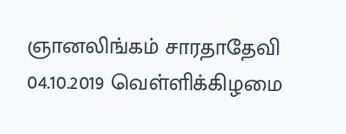ஞானலிங்கம் சாரதாதேவி 04.10.2019 வெள்ளிக்கிழமை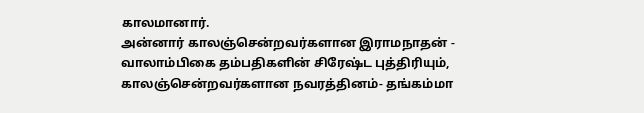காலமானார்.
அன்னார் காலஞ்சென்றவர்களான இராமநாதன் - வாலாம்பிகை தம்பதிகளின் சிரேஷ்ட புத்திரியும்,
காலஞ்சென்றவர்களான நவரத்தினம்- தங்கம்மா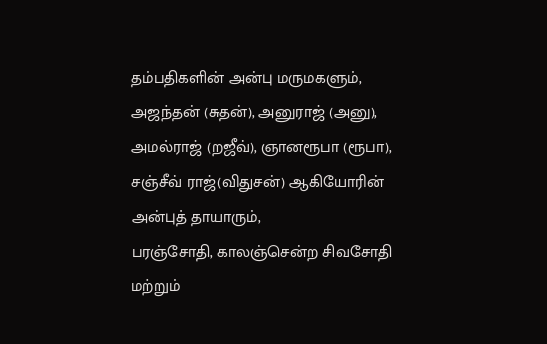தம்பதிகளின் அன்பு மருமகளும்,
அஜந்தன் (சுதன்), அனுராஜ் (அனு), அமல்ராஜ் (றஜீவ்), ஞானரூபா (ரூபா), சஞ்சீவ் ராஜ்(விதுசன்) ஆகியோரின் அன்புத் தாயாரும்,
பரஞ்சோதி, காலஞ்சென்ற சிவசோதி மற்றும்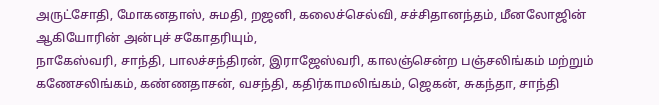அருட்சோதி, மோகனதாஸ், சுமதி, றஜனி, கலைச்செல்வி, சச்சிதானந்தம், மீனலோஜின் ஆகியோரின் அன்புச் சகோதரியும்,
நாகேஸ்வரி, சாந்தி, பாலச்சந்திரன், இராஜேஸ்வரி, காலஞ்சென்ற பஞ்சலிங்கம் மற்றும் கணேசலிங்கம், கண்ணதாசன், வசந்தி, கதிர்காமலிங்கம், ஜெகன், சுகந்தா, சாந்தி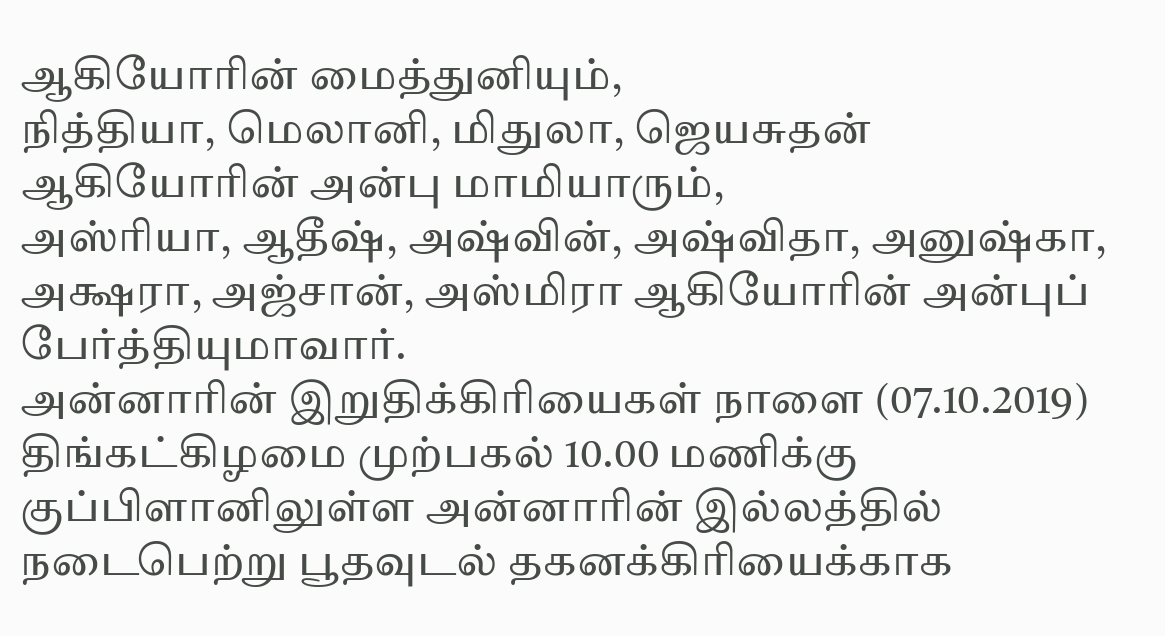ஆகியோரின் மைத்துனியும்,
நித்தியா, மெலானி, மிதுலா, ஜெயசுதன் ஆகியோரின் அன்பு மாமியாரும்,
அஸ்ரியா, ஆதீஷ், அஷ்வின், அஷ்விதா, அனுஷ்கா, அக்ஷரா, அஜ்சான், அஸ்மிரா ஆகியோரின் அன்புப் பேர்த்தியுமாவார்.
அன்னாரின் இறுதிக்கிரியைகள் நாளை (07.10.2019) திங்கட்கிழமை முற்பகல் 10.00 மணிக்கு குப்பிளானிலுள்ள அன்னாரின் இல்லத்தில் நடைபெற்று பூதவுடல் தகனக்கிரியைக்காக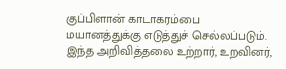குப்பிளான் காடாகரம்பை மயானத்துக்கு எடுத்துச் செல்லப்படும்.
இந்த அறிவித்தலை உற்றார், உறவினர்,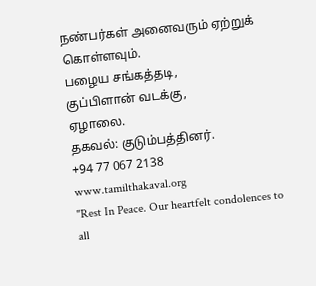நண்பர்கள் அனைவரும் ஏற்றுக் கொள்ளவும்.
பழைய சங்கத்தடி,
குப்பிளான் வடக்கு,
ஏழாலை.
தகவல்: குடும்பத்தினர்.
+94 77 067 2138
www.tamilthakaval.org
"Rest In Peace. Our heartfelt condolences to all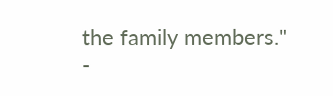the family members."
-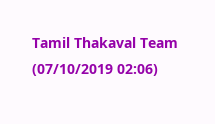Tamil Thakaval Team (07/10/2019 02:06)